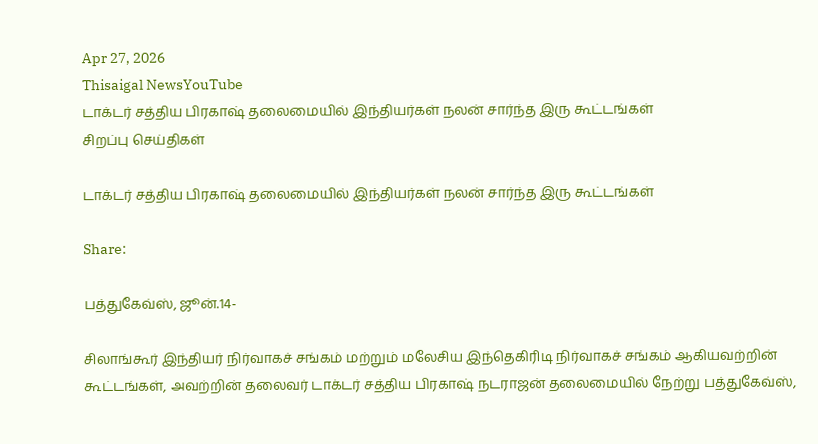Apr 27, 2026
Thisaigal NewsYouTube
டாக்டர் சத்திய பிரகாஷ் தலைமையில் இந்தியர்கள் நலன் சார்ந்த இரு கூட்டங்கள்
சிறப்பு செய்திகள்

டாக்டர் சத்திய பிரகாஷ் தலைமையில் இந்தியர்கள் நலன் சார்ந்த இரு கூட்டங்கள்

Share:

பத்துகேவ்ஸ், ஜூன்.14-

சிலாங்கூர் இந்தியர் நிர்வாகச் சங்கம் மற்றும் மலேசிய இந்தெகிரிடி நிர்வாகச் சங்கம் ஆகியவற்றின் கூட்டங்கள், அவற்றின் தலைவர் டாக்டர் சத்திய பிரகாஷ் நடராஜன் தலைமையில் நேற்று பத்துகேவ்ஸ்,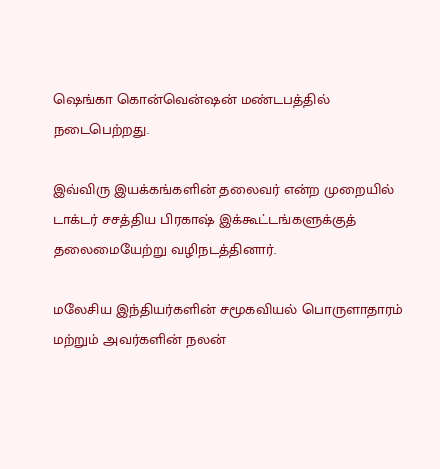ஷெங்கா கொன்வென்ஷன் மண்டபத்தில் நடைபெற்றது.

இவ்விரு இயக்கங்களின் தலைவர் என்ற முறையில் டாக்டர் சசத்திய பிரகாஷ் இக்கூட்டங்களுக்குத் தலைமையேற்று வழிநடத்தினார்.

மலேசிய இந்தியர்களின் சமூகவியல் பொருளாதாரம் மற்றும் அவர்களின் நலன்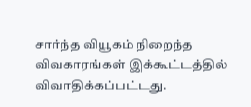சார்ந்த வியூகம் நிறைந்த விவகாரங்கள் இக்கூட்டத்தில் விவாதிக்கப்பட்டது.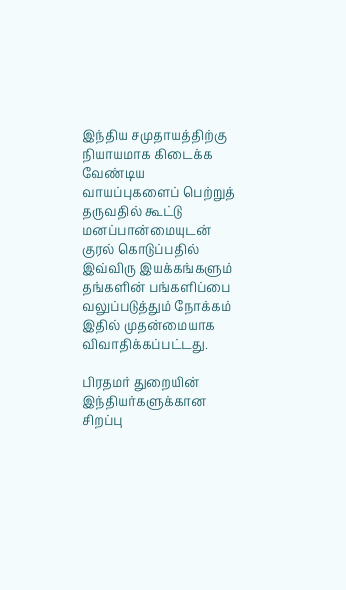இந்திய சமுதாயத்திற்கு நியாயமாக கிடைக்க வேண்டிய வாயப்புகளைப் பெற்றுத் தருவதில் கூட்டு மனப்பான்மையுடன் குரல் கொடுப்பதில் இவ்விரு இயக்கங்களும் தங்களின் பங்களிப்பை வலுப்படுத்தும் நோக்கம் இதில் முதன்மையாக விவாதிக்கப்பட்டது.

பிரதமர் துறையின் இந்தியர்களுக்கான சிறப்பு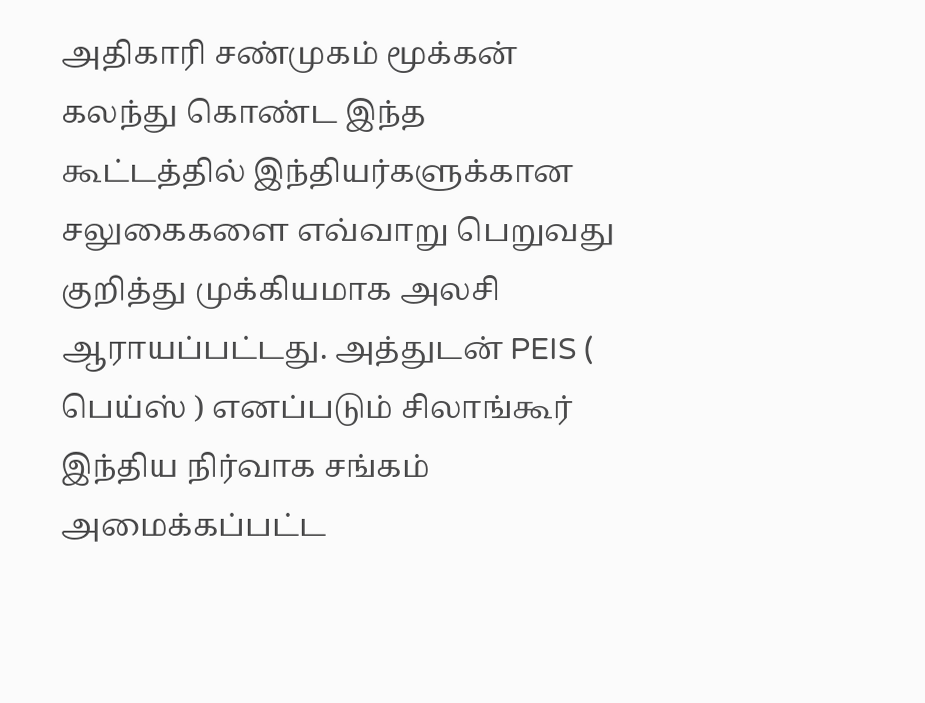அதிகாரி சண்முகம் மூக்கன் கலந்து கொண்ட இந்த கூட்டத்தில் இந்தியர்களுக்கான சலுகைகளை எவ்வாறு பெறுவது குறித்து முக்கியமாக அலசி ஆராயப்பட்டது. அத்துடன் PEIS ( பெய்ஸ் ) எனப்படும் சிலாங்கூர் இந்திய நிர்வாக சங்கம் அமைக்கப்பட்ட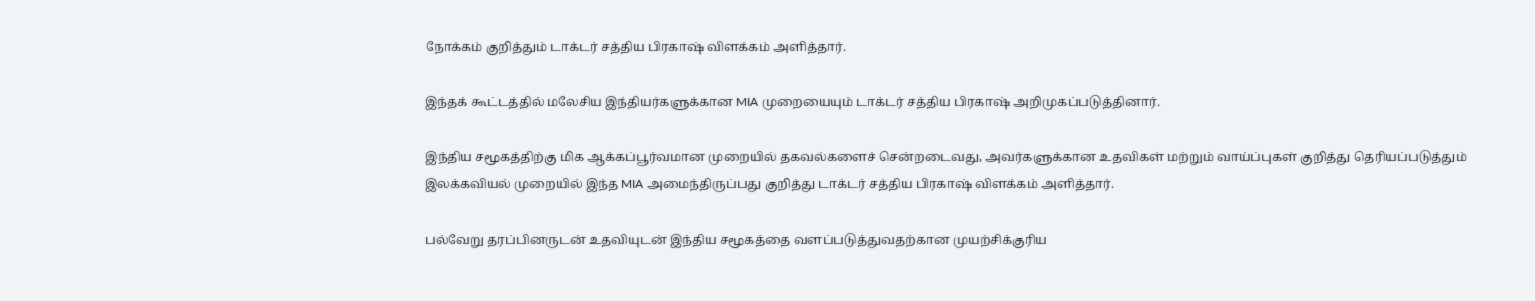நோக்கம் குறித்தும் டாக்டர் சத்திய பிரகாஷ் விளக்கம் அளித்தார்.

இந்தக் கூட்டத்தில் மலேசிய இந்தியர்களுக்கான MIA முறையையும் டாக்டர் சத்திய பிரகாஷ் அறிமுகப்படுத்தினார்.

இந்திய சமூகத்திற்கு மிக ஆக்கப்பூர்வமான முறையில் தகவல்களைச் சென்றடைவது, அவர்களுக்கான உதவிகள் மற்றும் வாய்ப்புகள் குறித்து தெரியப்படுத்தும் இலக்கவியல் முறையில் இந்த MIA அமைந்திருப்பது குறித்து டாக்டர் சத்திய பிரகாஷ் விளக்கம் அளித்தார்.

பல்வேறு தரப்பினருடன் உதவியுடன் இந்திய சமூகத்தை வளப்படுத்துவதற்கான முயற்சிக்குரிய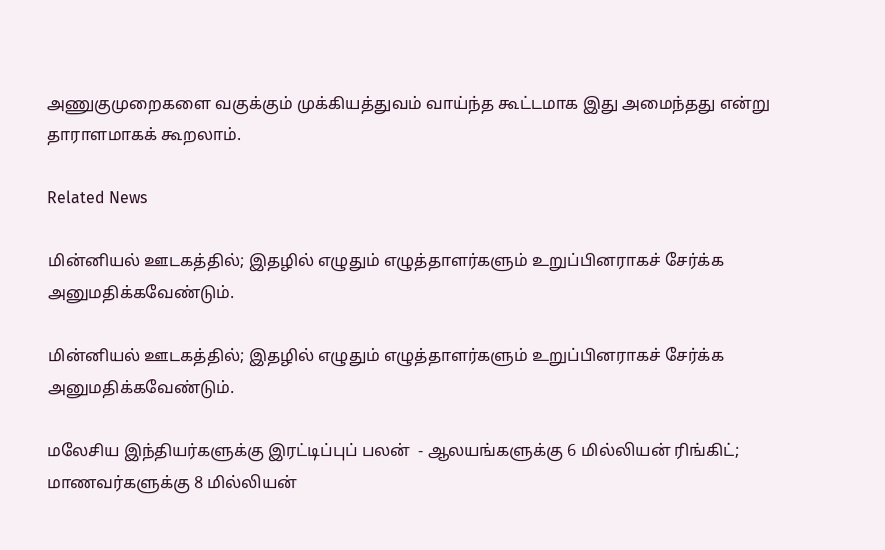அணுகுமுறைகளை வகுக்கும் முக்கியத்துவம் வாய்ந்த கூட்டமாக இது அமைந்தது என்று தாராளமாகக் கூறலாம்.

Related News

மின்னியல் ஊடகத்தில்; இதழில் எழுதும் எழுத்தாளர்களும் உறுப்பினராகச் சேர்க்க அனுமதிக்கவேண்டும்.

மின்னியல் ஊடகத்தில்; இதழில் எழுதும் எழுத்தாளர்களும் உறுப்பினராகச் சேர்க்க அனுமதிக்கவேண்டும்.

மலேசிய இந்தியர்களுக்கு இரட்டிப்புப் பலன்  - ஆலயங்களுக்கு 6 மில்லியன் ரிங்கிட்; மாணவர்களுக்கு 8 மில்லியன்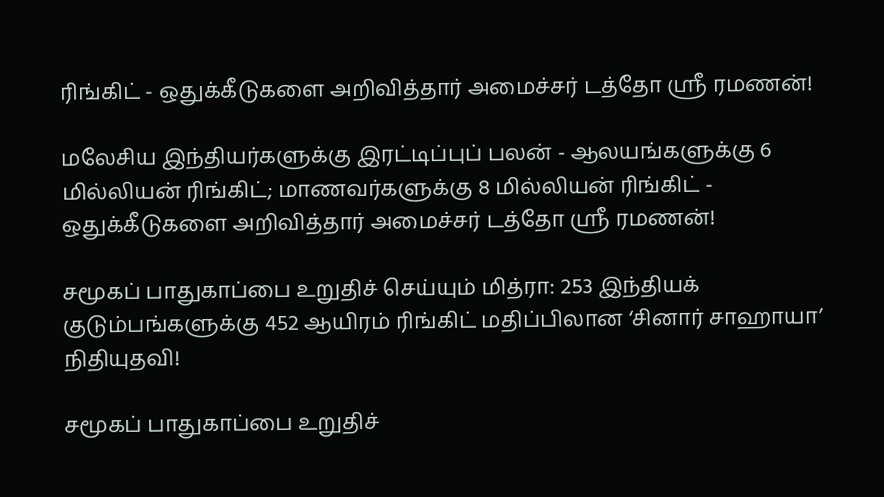ரிங்கிட் - ஒதுக்கீடுகளை அறிவித்தார் அமைச்சர் டத்தோ ஶ்ரீ ரமணன்!

மலேசிய இந்தியர்களுக்கு இரட்டிப்புப் பலன் - ஆலயங்களுக்கு 6 மில்லியன் ரிங்கிட்; மாணவர்களுக்கு 8 மில்லியன் ரிங்கிட் - ஒதுக்கீடுகளை அறிவித்தார் அமைச்சர் டத்தோ ஶ்ரீ ரமணன்!

சமூகப் பாதுகாப்பை உறுதிச் செய்யும் மித்ரா: 253 இந்தியக் குடும்பங்களுக்கு 452 ஆயிரம் ரிங்கிட் மதிப்பிலான ‘சினார் சாஹாயா’ நிதியுதவி!

சமூகப் பாதுகாப்பை உறுதிச்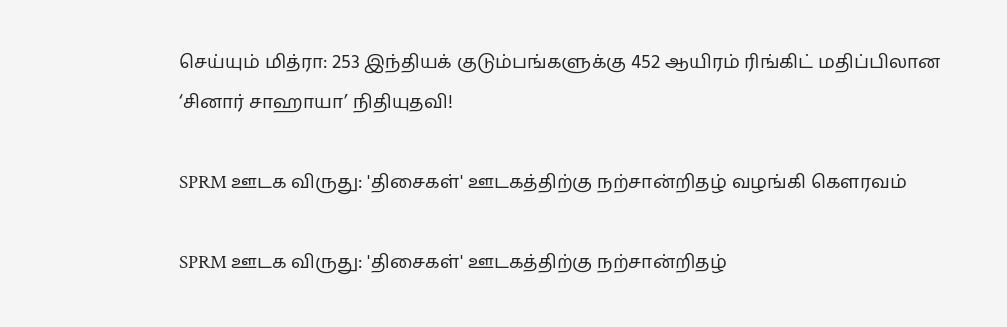செய்யும் மித்ரா: 253 இந்தியக் குடும்பங்களுக்கு 452 ஆயிரம் ரிங்கிட் மதிப்பிலான ‘சினார் சாஹாயா’ நிதியுதவி!

SPRM ஊடக விருது: 'திசைகள்' ஊடகத்திற்கு நற்சான்றிதழ் வழங்கி கௌரவம்

SPRM ஊடக விருது: 'திசைகள்' ஊடகத்திற்கு நற்சான்றிதழ்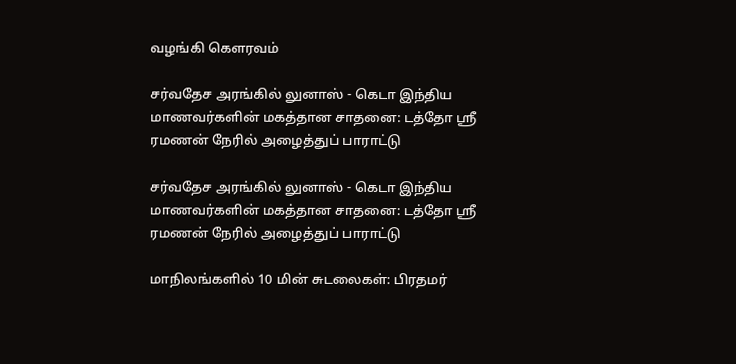வழங்கி கௌரவம்

சர்வதேச அரங்கில் லுனாஸ் - கெடா இந்திய மாணவர்களின் மகத்தான சாதனை: டத்தோ ஶ்ரீ ரமணன் நேரில் அழைத்துப் பாராட்டு

சர்வதேச அரங்கில் லுனாஸ் - கெடா இந்திய மாணவர்களின் மகத்தான சாதனை: டத்தோ ஶ்ரீ ரமணன் நேரில் அழைத்துப் பாராட்டு

மாநிலங்களில் 10 மின் சுடலைகள்: பிரதமர்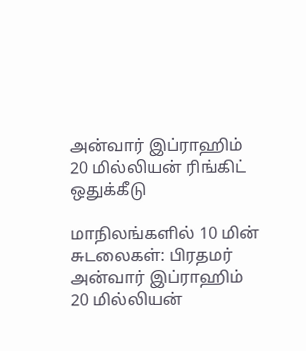அன்வார் இப்ராஹிம் 20 மில்லியன் ரிங்கிட் ஒதுக்கீடு

மாநிலங்களில் 10 மின் சுடலைகள்: பிரதமர் அன்வார் இப்ராஹிம் 20 மில்லியன்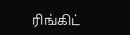ரிங்கிட்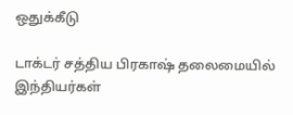ஒதுக்கீடு

டாக்டர் சத்திய பிரகாஷ் தலைமையில் இந்தியர்கள்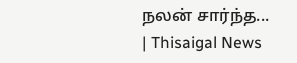நலன் சார்ந்த... | Thisaigal News